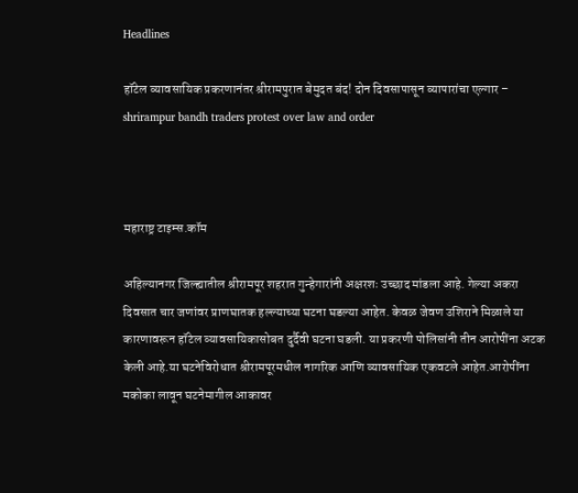Headlines

हॉटेल व्यावसायिक प्रकरणानंतर श्रीरामपुरात बेमुदत बंद! दोन दिवसापासून व्यापारांचा एल्गार – shrirampur bandh traders protest over law and order



महाराष्ट्र टाइम्स.कॉम

अहिल्यानगर जिल्ह्यातील श्रीरामपूर शहरात गुन्हेगारांनी अक्षरशः उच्छाद मांडला आहे. गेल्या अकरा दिवसात चार जणांवर प्राणघातक हल्ल्याच्या घटना घडल्या आहेत. केवळ जेवण उशिराने मिळाले या कारणावरून हॉटेल व्यावसायिकासोबत दुर्दैवी घटना घडली. या प्रकरणी पोलिसांनी तीन आरोपींना अटक केली आहे.या घटनेविरोधात श्रीरामपूरमधील नागरिक आणि व्यावसायिक एकवटले आहेत.आरोपींना मकोका लावून घटनेमागील आकावर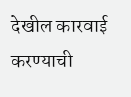देखील कारवाई करण्याची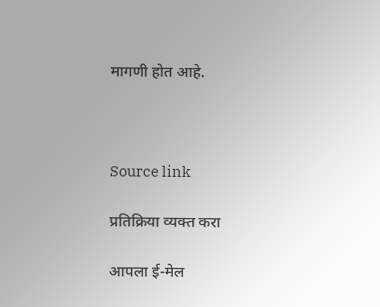मागणी होत आहे.



Source link

प्रतिक्रिया व्यक्त करा

आपला ई-मेल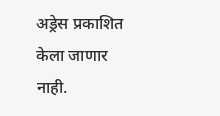अड्रेस प्रकाशित केला जाणार नाही.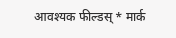आवश्यक फील्डस् * मार्क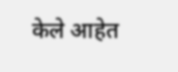केले आहेत